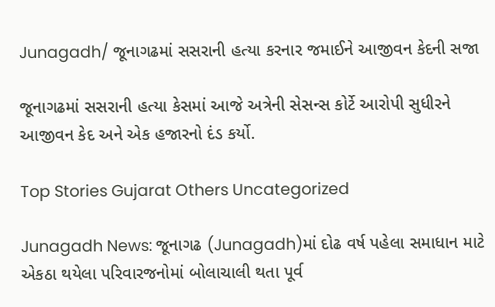Junagadh/ જૂનાગઢમાં સસરાની હત્યા કરનાર જમાઈને આજીવન કેદની સજા

જૂનાગઢમાં સસરાની હત્યા કેસમાં આજે અત્રેની સેસન્સ કોર્ટે આરોપી સુધીરને આજીવન કેદ અને એક હજારનો દંડ કર્યો.

Top Stories Gujarat Others Uncategorized

Junagadh News: જૂનાગઢ (Junagadh)માં દોઢ વર્ષ પહેલા સમાધાન માટે એકઠા થયેલા પરિવારજનોમાં બોલાચાલી થતા પૂર્વ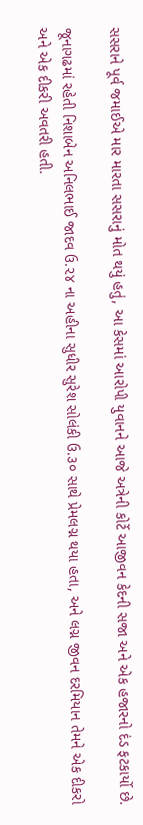સસરાને પૂર્વ જમાઈએ માર મારતા સસરાનું મોત થયું હતું, આ કેસમાં આરોપી યુવાનને આજે અત્રેની કોર્ટે આજીવન કેદની સજા અને એક હજારનો દંડ ફટકાર્યો છે.

જૂનાગઢમાં રહેતી નિશાબેન અનિલભાઈ જાદવ ઉ.૨૪ ના અહીના સુધીર સુરેશ સોલંકી ઉ.૩૦ સાથે પ્રેમલગ્ન થયા હતા, અને લગ્ન જીવન દરમિયાન તેમને એક દીકરો અને એક દીકરી અવતરી હતી.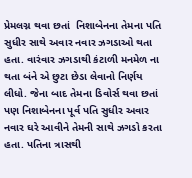પ્રેમલગ્ન થવા છતાં  નિશાબેનના તેમના પતિ સુધીર સાથે અવાર નવાર ઝગડાઓ થતા હતા. વારંવાર ઝગડાથી કંટાળી મનમેળ ના થતા બંને એ છુટા છેડા લેવાનો નિર્ણય લીધો. જેના બાદ તેમના ડિવોર્સ થવા છતાં પણ નિશાબેનના પૂર્વ પતિ સુધીર અવાર નવાર ઘરે આવીને તેમની સાથે ઝગડો કરતા હતા. પતિના ત્રાસથી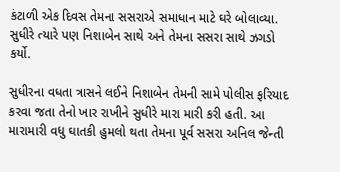કંટાળી એક દિવસ તેમના સસરાએ સમાધાન માટે ઘરે બોલાવ્યા. સુધીરે ત્યારે પણ નિશાબેન સાથે અને તેમના સસરા સાથે ઝગડો કર્યો.

સુધીરના વધતા ત્રાસને લઈને નિશાબેન તેમની સામે પોલીસ ફરિયાદ કરવા જતા તેનો ખાર રાખીને સુધીરે મારા મારી કરી હતી. આ મારામારી વધુ ઘાતકી હુમલો થતા તેમના પૂર્વ સસરા અનિલ જેન્તી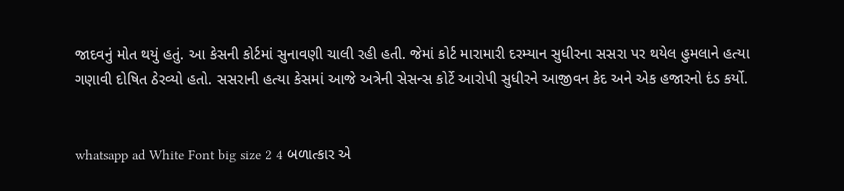જાદવનું મોત થયું હતું. આ કેસની કોર્ટમાં સુનાવણી ચાલી રહી હતી. જેમાં કોર્ટ મારામારી દરમ્યાન સુધીરના સસરા પર થયેલ હુમલાને હત્યા ગણાવી દોષિત ઠેરવ્યો હતો. સસરાની હત્યા કેસમાં આજે અત્રેની સેસન્સ કોર્ટે આરોપી સુધીરને આજીવન કેદ અને એક હજારનો દંડ કર્યો.


whatsapp ad White Font big size 2 4 બળાત્કાર એ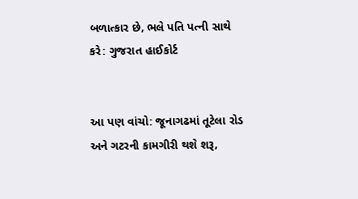બળાત્કાર છે, ભલે પતિ પત્ની સાથે કરે: ગુજરાત હાઈકોર્ટ


આ પણ વાંચો: જૂનાગઢમાં તૂટેલા રોડ અને ગટરની કામગીરી થશે શરૂ,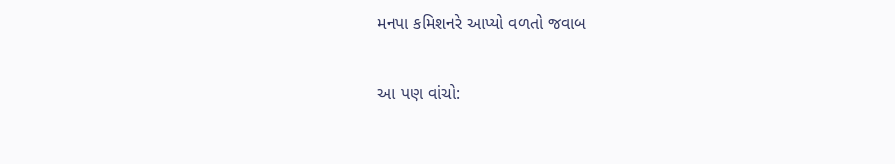મનપા કમિશનરે આપ્યો વળતો જવાબ

આ પણ વાંચો: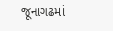જૂનાગઢમાં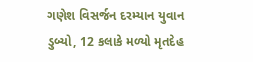ગણેશ વિસર્જન દરમ્યાન યુવાન ડુબ્યો, 12 કલાકે મળ્યો મૃતદેહ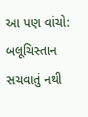આ પણ વાંચો: બલૂચિસ્તાન સચવાતું નથી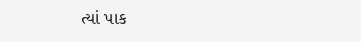ત્યાં પાક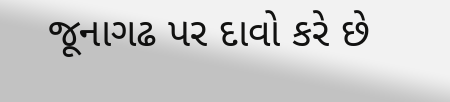જૂનાગઢ પર દાવો કરે છે